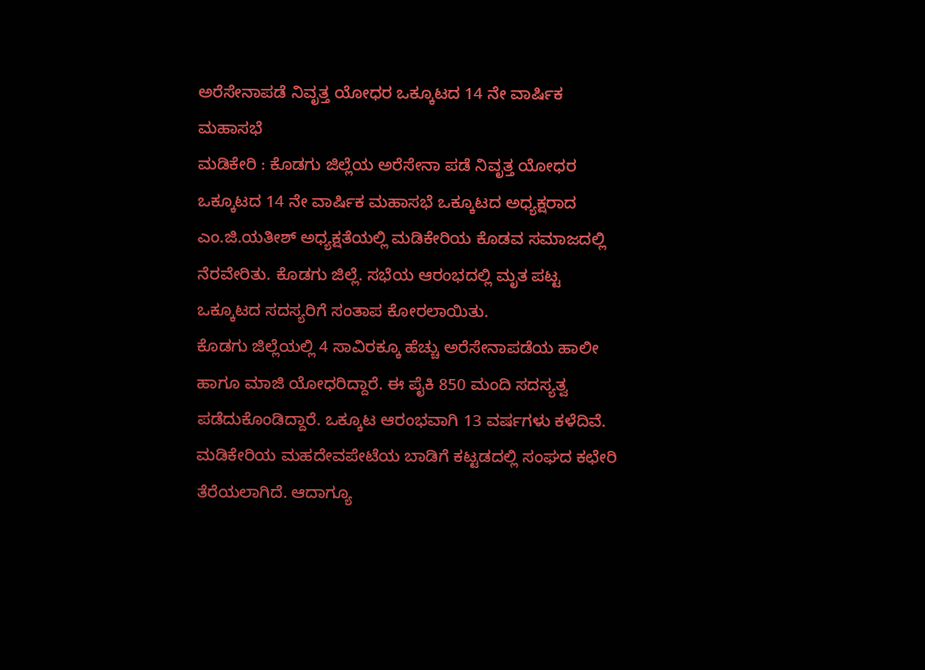ಅರೆಸೇನಾಪಡೆ ನಿವೃತ್ತ ಯೋಧರ ಒಕ್ಕೂಟದ 14 ನೇ ವಾರ್ಷಿಕ ಮಹಾಸಭೆ
ಮಡಿಕೇರಿ : ಕೊಡಗು ಜಿಲ್ಲೆಯ ಅರೆಸೇನಾ ಪಡೆ ನಿವೃತ್ತ ಯೋಧರ ಒಕ್ಕೂಟದ 14 ನೇ ವಾರ್ಷಿಕ ಮಹಾಸಭೆ ಒಕ್ಕೂಟದ ಅಧ್ಯಕ್ಷರಾದ ಎಂ.ಜಿ.ಯತೀಶ್ ಅಧ್ಯಕ್ಷತೆಯಲ್ಲಿ ಮಡಿಕೇರಿಯ ಕೊಡವ ಸಮಾಜದಲ್ಲಿ ನೆರವೇರಿತು. ಕೊಡಗು ಜಿಲ್ಲೆ. ಸಭೆಯ ಆರಂಭದಲ್ಲಿ ಮೃತ ಪಟ್ಟ ಒಕ್ಕೂಟದ ಸದಸ್ಯರಿಗೆ ಸಂತಾಪ ಕೋರಲಾಯಿತು.
ಕೊಡಗು ಜಿಲ್ಲೆಯಲ್ಲಿ 4 ಸಾವಿರಕ್ಕೂ ಹೆಚ್ಚು ಅರೆಸೇನಾಪಡೆಯ ಹಾಲೀ ಹಾಗೂ ಮಾಜಿ ಯೋಧರಿದ್ದಾರೆ. ಈ ಪೈಕಿ 850 ಮಂದಿ ಸದಸ್ಯತ್ವ ಪಡೆದುಕೊಂಡಿದ್ದಾರೆ. ಒಕ್ಕೂಟ ಆರಂಭವಾಗಿ 13 ವರ್ಷಗಳು ಕಳೆದಿವೆ. ಮಡಿಕೇರಿಯ ಮಹದೇವಪೇಟೆಯ ಬಾಡಿಗೆ ಕಟ್ಟಡದಲ್ಲಿ ಸಂಘದ ಕಛೇರಿ ತೆರೆಯಲಾಗಿದೆ. ಆದಾಗ್ಯೂ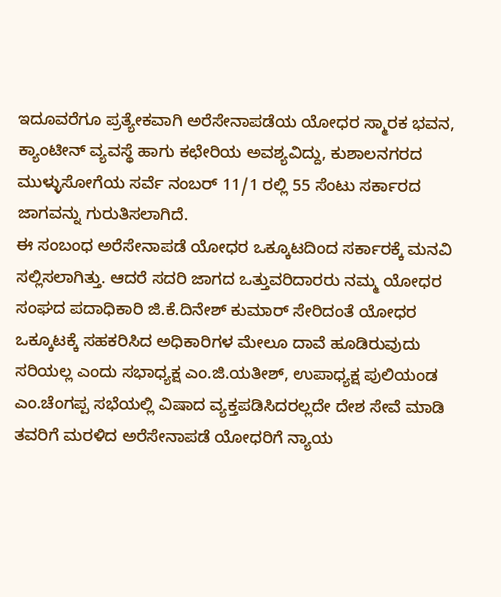ಇದೂವರೆಗೂ ಪ್ರತ್ಯೇಕವಾಗಿ ಅರೆಸೇನಾಪಡೆಯ ಯೋಧರ ಸ್ಮಾರಕ ಭವನ, ಕ್ಯಾಂಟೀನ್ ವ್ಯವಸ್ಥೆ ಹಾಗು ಕಛೇರಿಯ ಅವಶ್ಯವಿದ್ದು, ಕುಶಾಲನಗರದ ಮುಳ್ಳುಸೋಗೆಯ ಸರ್ವೆ ನಂಬರ್ 11/1 ರಲ್ಲಿ 55 ಸೆಂಟು ಸರ್ಕಾರದ ಜಾಗವನ್ನು ಗುರುತಿಸಲಾಗಿದೆ.
ಈ ಸಂಬಂಧ ಅರೆಸೇನಾಪಡೆ ಯೋಧರ ಒಕ್ಕೂಟದಿಂದ ಸರ್ಕಾರಕ್ಕೆ ಮನವಿ ಸಲ್ಲಿಸಲಾಗಿತ್ತು. ಆದರೆ ಸದರಿ ಜಾಗದ ಒತ್ತುವರಿದಾರರು ನಮ್ಮ ಯೋಧರ ಸಂಘದ ಪದಾಧಿಕಾರಿ ಜಿ.ಕೆ.ದಿನೇಶ್ ಕುಮಾರ್ ಸೇರಿದಂತೆ ಯೋಧರ ಒಕ್ಕೂಟಕ್ಕೆ ಸಹಕರಿಸಿದ ಅಧಿಕಾರಿಗಳ ಮೇಲೂ ದಾವೆ ಹೂಡಿರುವುದು ಸರಿಯಲ್ಲ ಎಂದು ಸಭಾಧ್ಯಕ್ಷ ಎಂ.ಜಿ.ಯತೀಶ್, ಉಪಾಧ್ಯಕ್ಷ ಪುಲಿಯಂಡ ಎಂ.ಚೆಂಗಪ್ಪ ಸಭೆಯಲ್ಲಿ ವಿಷಾದ ವ್ಯಕ್ತಪಡಿಸಿದರಲ್ಲದೇ ದೇಶ ಸೇವೆ ಮಾಡಿ ತವರಿಗೆ ಮರಳಿದ ಅರೆಸೇನಾಪಡೆ ಯೋಧರಿಗೆ ನ್ಯಾಯ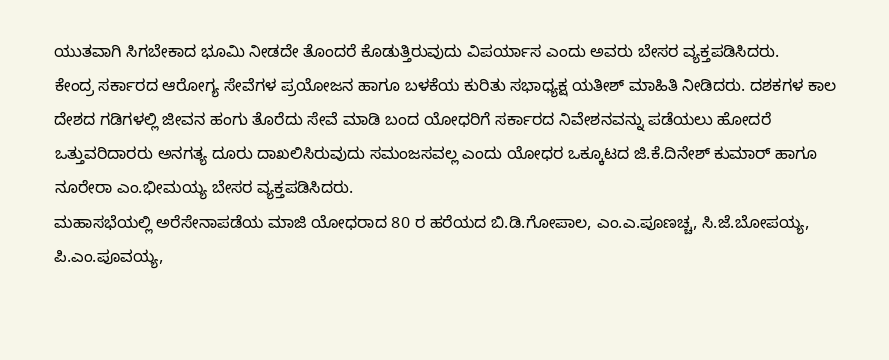ಯುತವಾಗಿ ಸಿಗಬೇಕಾದ ಭೂಮಿ ನೀಡದೇ ತೊಂದರೆ ಕೊಡುತ್ತಿರುವುದು ವಿಪರ್ಯಾಸ ಎಂದು ಅವರು ಬೇಸರ ವ್ಯಕ್ತಪಡಿಸಿದರು.
ಕೇಂದ್ರ ಸರ್ಕಾರದ ಆರೋಗ್ಯ ಸೇವೆಗಳ ಪ್ರಯೋಜನ ಹಾಗೂ ಬಳಕೆಯ ಕುರಿತು ಸಭಾಧ್ಯಕ್ಷ ಯತೀಶ್ ಮಾಹಿತಿ ನೀಡಿದರು. ದಶಕಗಳ ಕಾಲ ದೇಶದ ಗಡಿಗಳಲ್ಲಿ ಜೀವನ ಹಂಗು ತೊರೆದು ಸೇವೆ ಮಾಡಿ ಬಂದ ಯೋಧರಿಗೆ ಸರ್ಕಾರದ ನಿವೇಶನವನ್ನು ಪಡೆಯಲು ಹೋದರೆ ಒತ್ತುವರಿದಾರರು ಅನಗತ್ಯ ದೂರು ದಾಖಲಿಸಿರುವುದು ಸಮಂಜಸವಲ್ಲ ಎಂದು ಯೋಧರ ಒಕ್ಕೂಟದ ಜಿ.ಕೆ.ದಿನೇಶ್ ಕುಮಾರ್ ಹಾಗೂ ನೂರೇರಾ ಎಂ.ಭೀಮಯ್ಯ ಬೇಸರ ವ್ಯಕ್ತಪಡಿಸಿದರು.
ಮಹಾಸಭೆಯಲ್ಲಿ ಅರೆಸೇನಾಪಡೆಯ ಮಾಜಿ ಯೋಧರಾದ 80 ರ ಹರೆಯದ ಬಿ.ಡಿ.ಗೋಪಾಲ, ಎಂ.ಎ.ಪೂಣಚ್ಚ, ಸಿ.ಜೆ.ಬೋಪಯ್ಯ, ಪಿ.ಎಂ.ಪೂವಯ್ಯ,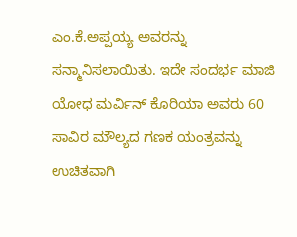ಎಂ.ಕೆ.ಅಪ್ಪಯ್ಯ ಅವರನ್ನು ಸನ್ಮಾನಿಸಲಾಯಿತು. ಇದೇ ಸಂದರ್ಭ ಮಾಜಿ ಯೋಧ ಮರ್ವಿನ್ ಕೊರಿಯಾ ಅವರು 60 ಸಾವಿರ ಮೌಲ್ಯದ ಗಣಕ ಯಂತ್ರವನ್ನು ಉಚಿತವಾಗಿ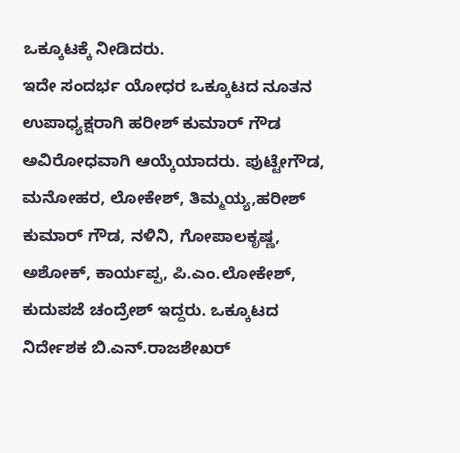ಒಕ್ಕೂಟಕ್ಕೆ ನೀಡಿದರು.
ಇದೇ ಸಂದರ್ಭ ಯೋಧರ ಒಕ್ಕೂಟದ ನೂತನ ಉಪಾಧ್ಯಕ್ಷರಾಗಿ ಹರೀಶ್ ಕುಮಾರ್ ಗೌಡ ಅವಿರೋಧವಾಗಿ ಆಯ್ಕೆಯಾದರು. ಪುಟ್ಟೇಗೌಡ, ಮನೋಹರ, ಲೋಕೇಶ್, ತಿಮ್ಮಯ್ಯ,ಹರೀಶ್ ಕುಮಾರ್ ಗೌಡ, ನಳಿನಿ, ಗೋಪಾಲಕೃಷ್ಣ, ಅಶೋಕ್, ಕಾರ್ಯಪ್ಪ, ಪಿ.ಎಂ.ಲೋಕೇಶ್, ಕುದುಪಜೆ ಚಂದ್ರೇಶ್ ಇದ್ದರು. ಒಕ್ಕೂಟದ ನಿರ್ದೇಶಕ ಬಿ.ಎನ್.ರಾಜಶೇಖರ್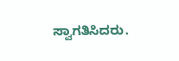ಸ್ವಾಗತಿಸಿದರು.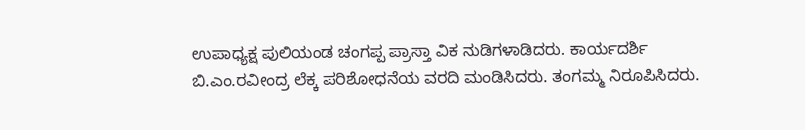ಉಪಾಧ್ಯಕ್ಷ ಪುಲಿಯಂಡ ಚಂಗಪ್ಪ ಪ್ರಾಸ್ತಾ ವಿಕ ನುಡಿಗಳಾಡಿದರು. ಕಾರ್ಯದರ್ಶಿ ಬಿ.ಎಂ.ರವೀಂದ್ರ ಲೆಕ್ಕ ಪರಿಶೋಧನೆಯ ವರದಿ ಮಂಡಿಸಿದರು. ತಂಗಮ್ಮ ನಿರೂಪಿಸಿದರು.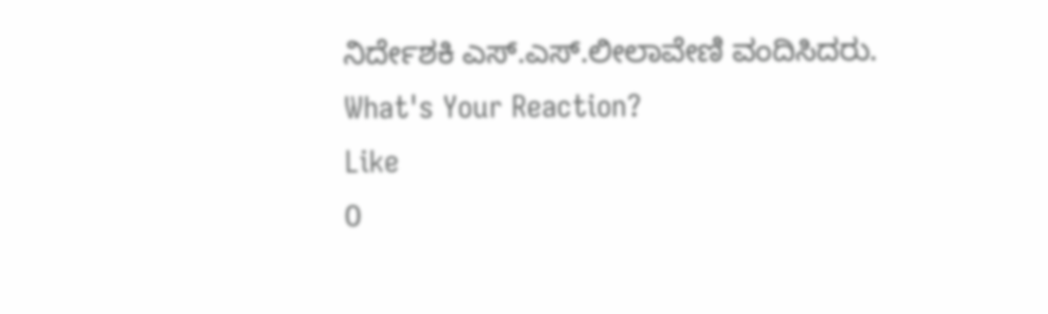ನಿರ್ದೇಶಕಿ ಎಸ್.ಎಸ್.ಲೀಲಾವೇಣಿ ವಂದಿಸಿದರು.
What's Your Reaction?
Like
0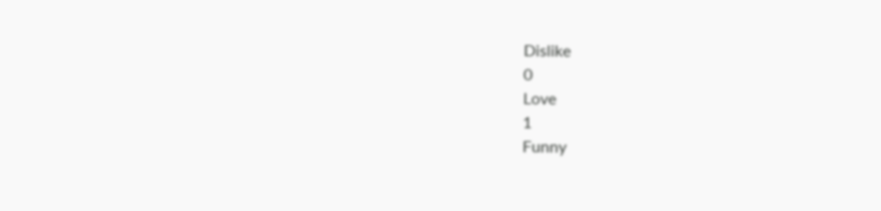Dislike
0
Love
1
Funny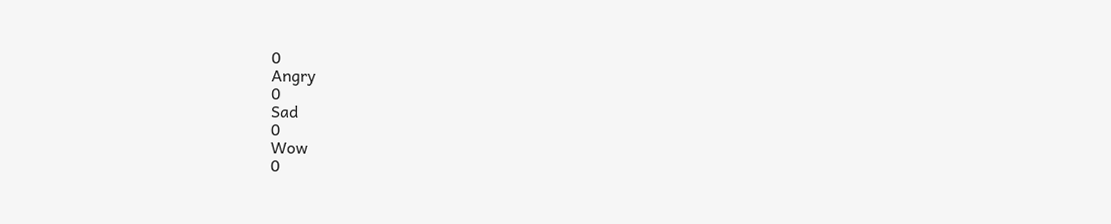0
Angry
0
Sad
0
Wow
0